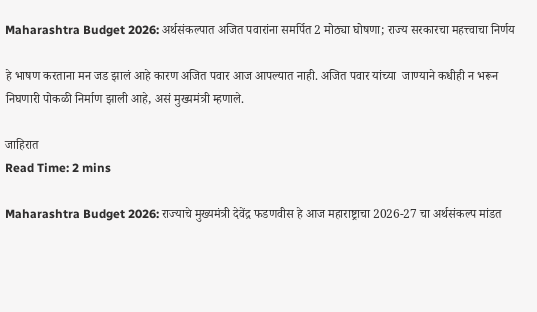Maharashtra Budget 2026: अर्थसंकल्पात अजित पवारांना समर्पित 2 मोठ्या घोषणा; राज्य सरकारचा महत्त्वाचा निर्णय

हे भाषण करताना मन जड झालं आहे कारण अजित पवार आज आपल्यात नाही. अजित पवार यांच्या  जाण्याने कधीही न भरून निघणारी पोकळी निर्माण झाली आहे, असं मुख्यमंत्री म्हणाले.

जाहिरात
Read Time: 2 mins

Maharashtra Budget 2026: राज्याचे मुख्यमंत्री देवेंद्र फडणवीस हे आज महाराष्ट्राचा 2026-27 चा अर्थसंकल्प मांडत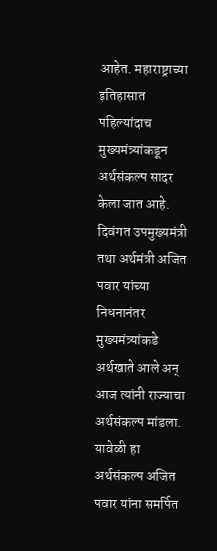आहेत. महाराष्ट्राच्या इतिहासात पहिल्यांदाच मुख्यमंत्र्यांकडून अर्थसंकल्प सादर केला जात आहे. दिवंगत उपमुख्यमंत्री तथा अर्थमंत्री अजित पवार यांच्या निधनानंतर मुख्यमंत्र्यांकडे अर्थखाते आले अन् आज त्यांनी राज्याचा अर्थसंकल्प मांडला. यावेळी हा अर्थसंकल्प अजित पवार यांना समर्पित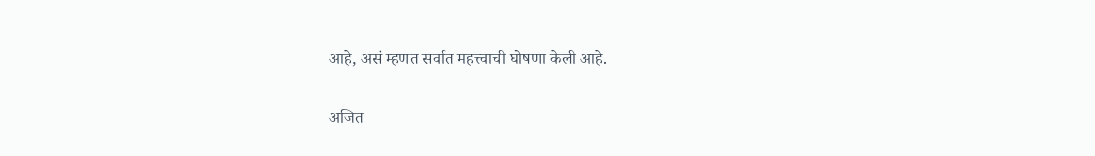आहे, असं म्हणत सर्वात महत्त्वाची घोषणा केली आहे.

अजित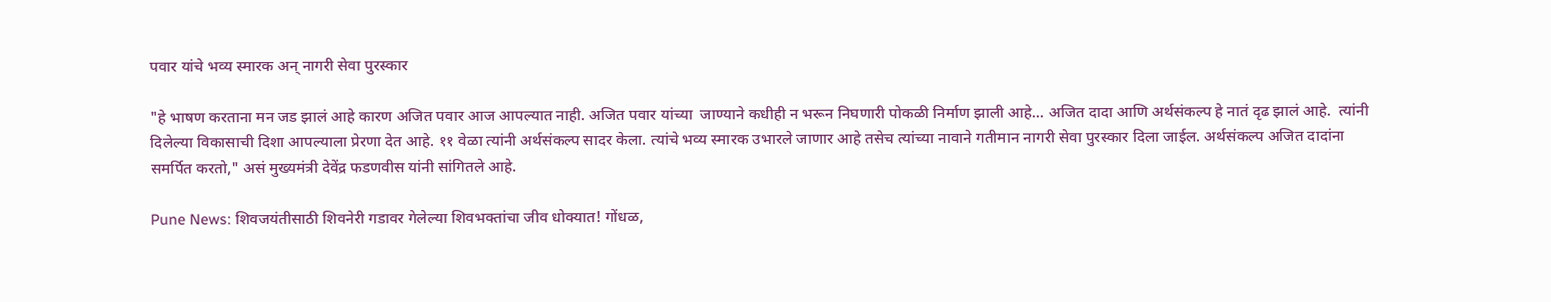पवार यांचे भव्य स्मारक अन् नागरी सेवा पुरस्कार

"हे भाषण करताना मन जड झालं आहे कारण अजित पवार आज आपल्यात नाही. अजित पवार यांच्या  जाण्याने कधीही न भरून निघणारी पोकळी निर्माण झाली आहे... अजित दादा आणि अर्थसंकल्प हे नातं दृढ झालं आहे.  त्यांनी दिलेल्या विकासाची दिशा आपल्याला प्रेरणा देत आहे. ११ वेळा त्यांनी अर्थसंकल्प सादर केला. त्यांचे भव्य स्मारक उभारले जाणार आहे तसेच त्यांच्या नावाने गतीमान नागरी सेवा पुरस्कार दिला जाईल. अर्थसंकल्प अजित दादांना समर्पित करतो," असं मुख्यमंत्री देवेंद्र फडणवीस यांनी सांगितले आहे.

Pune News: शिवजयंतीसाठी शिवनेरी गडावर गेलेल्या शिवभक्तांचा जीव धोक्यात! गोंधळ,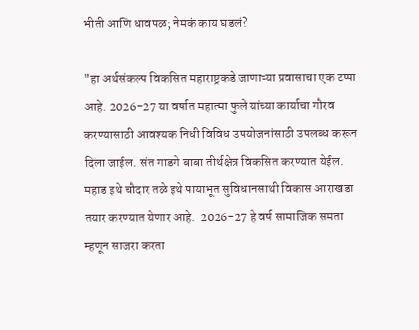भीती आणि धावपळ; नेमकं काय घडलं?

"हा अर्थसंकल्प विकसित महाराष्ट्रकडे जाणाऱ्या प्रवासाचा एक टप्पा आहे. 2026-27 या वर्षात महात्मा फुले यांच्या कार्याचा गौरव करण्यासाठी आवश्यक निधी विविध उपयोजनांसाठी उपलब्ध करून दिला जाईल. संत गाडगे बाबा तीर्थक्षेत्र विकसित करण्यात येईल.  महाड इथे चौदार तळे इथे पायाभूत सुविधानसाथी विकास आराखडा तयार करण्यात येणार आहे.  2026-27 हे वर्ष सामाजिक समता म्हणून साजरा करता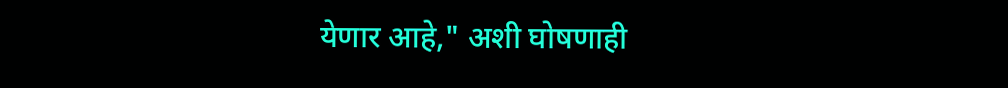येणार आहे," अशी घोषणाही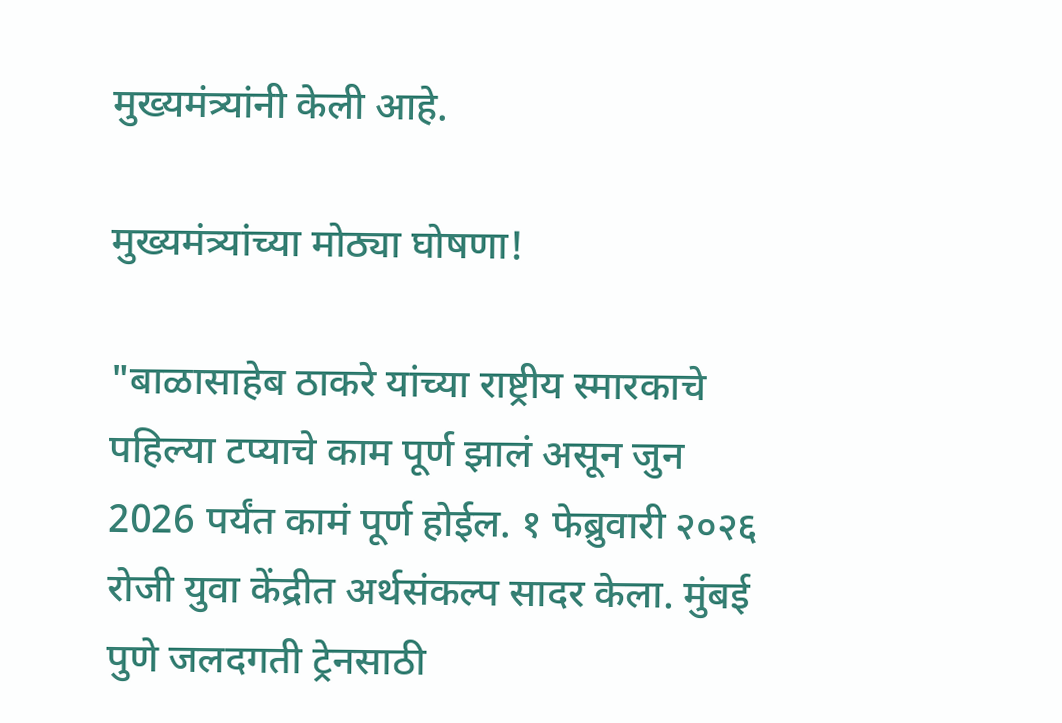मुख्यमंत्र्यांनी केली आहे.

मुख्यमंत्र्यांच्या मोठ्या घोषणा!

"बाळासाहेब ठाकरे यांच्या राष्ट्रीय स्मारकाचे पहिल्या टप्याचे काम पूर्ण झालं असून जुन 2026 पर्यंत कामं पूर्ण होईल. १ फेब्रुवारी २०२६ रोजी युवा केंद्रीत अर्थसंकल्प सादर केला. मुंबई पुणे जलदगती ट्रेनसाठी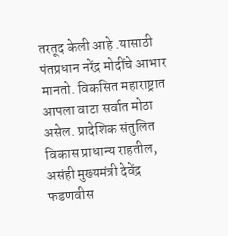तरतूद केली आहे .यासाठी पंतप्रधान नरेंद्र मोदींचे आभार मानतो. विकसित महाराष्ट्रात आपला वाटा सर्वात मोठा असेल. प्रादेशिक संतुलित विकास प्राधान्य राहतील, असंही मुख्यमंत्री देवेंद्र फडणवीस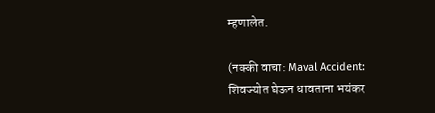म्हणालेत.

(नक्की वाचा: Maval Accident: शिवज्योत घेऊन धावताना भयंकर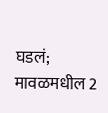घडलं; मावळमधील 2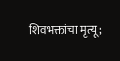शिवभक्तांचा मृत्यू;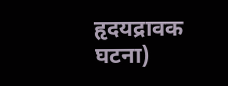हृदयद्रावक घटना)